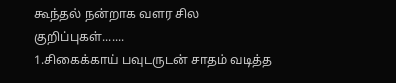கூந்தல் நன்றாக வளர சில குறிப்புகள்.......
1.சிகைக்காய் பவுடருடன் சாதம் வடித்த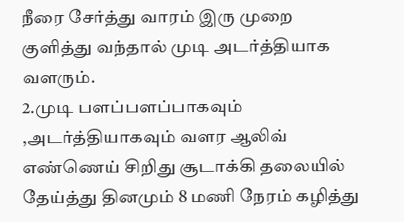நீரை சேர்த்து வாரம் இரு முறை குளித்து வந்தால் முடி அடர்த்தியாக வளரும்.
2.முடி பளப்பளப்பாகவும் ,அடர்த்தியாகவும் வளர ஆலிவ் எண்ணெய் சிறிது சூடாக்கி தலையில் தேய்த்து தினமும் 8 மணி நேரம் கழித்து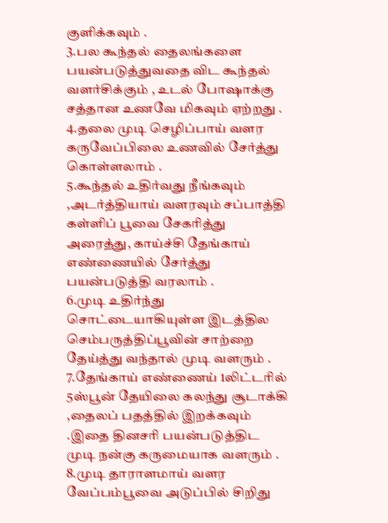குளிக்கவும் .
3.பல கூந்தல் தைலங்களை பயன்படுத்துவதை விட கூந்தல் வளர்சிக்கும் , உடல் போஷாக்கு சத்தான உணவே மிகவும் ஏற்றது .
4.தலை முடி செழிப்பாய் வளர கருவேப்பிலை உணவில் சேர்த்து கொள்ளலாம் .
5.கூந்தல் உதிர்வது நீங்கவும் ,அடர்த்தியாய் வளரவும் சப்பாத்தி கள்ளிப் பூவை சேகரித்து அரைத்து, காய்ச்சி தேங்காய் எண்ணையில் சேர்த்து பயன்படுத்தி வரலாம் .
6.முடி உதிர்ந்து சொட்டையாகியுள்ள இடத்தில செம்பருத்திப்பூவின் சாற்றை தேய்த்து வந்தால் முடி வளரும் .
7.தேங்காய் எண்ணைய் 1லிட்டரில் 5ஸ்பூன் தேயிலை கலந்து சூடாக்கி ,தைலப் பதத்தில் இறக்கவும் .இதை தினசரி பயன்படுத்திட முடி நன்கு கருமையாக வளரும் .
8.முடி தாராளமாய் வளர வேப்பம்பூவை அடுப்பில் சிறிது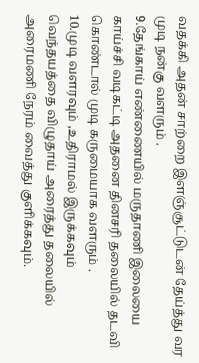வதக்கி அதன் சாற்றை இளஞ்சூட்டுடன் தேய்த்து வர முடி நன்கு வளரும் .
9.தேங்காய் எண்ணையில் மருதாணி இலையை காய்ச்சி வடிகட்டி அதனை தினசரி தலையில் தடவி கொண்டால் முடி கருமையாக வளரும் .
10.முடி வளரவும் ,உதிராமல் இருக்கவும் வெந்தயத்தை விழுதாய் அரைத்து தலையில் அரைமணி நேரம் வைத்து குளிக்கவும்.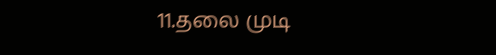11.தலை முடி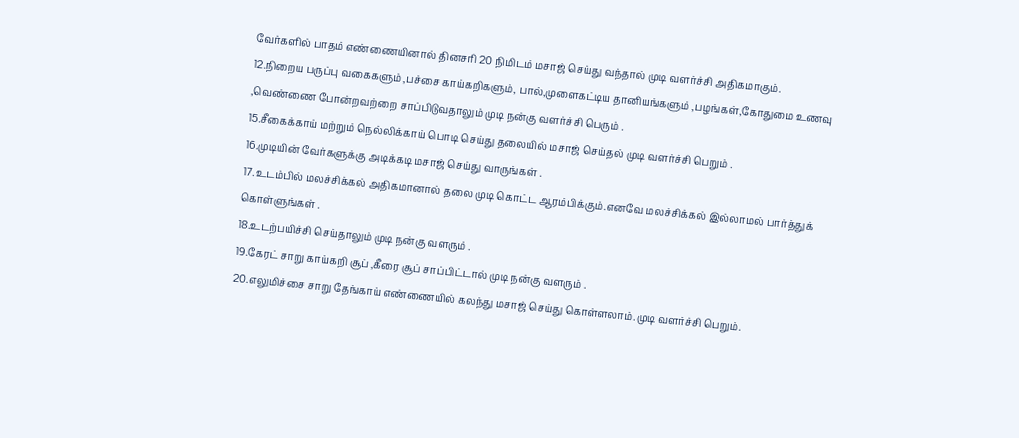வேர்களில் பாதம் எண்ணையினால் தினசரி 20 நிமிடம் மசாஜ் செய்து வந்தால் முடி வளர்ச்சி அதிகமாகும்.
12.நிறைய பருப்பு வகைகளும் ,பச்சை காய்கறிகளும், பால்,முளைகட்டிய தானியங்களும் ,பழங்கள்,கோதுமை உணவு ,வெண்ணை போன்றவற்றை சாப்பிடுவதாலும் முடி நன்கு வளர்ச்சி பெரும் .
15.சீகைக்காய் மற்றும் நெல்லிக்காய் பொடி செய்து தலையில் மசாஜ் செய்தல் முடி வளர்ச்சி பெறும் .
16.முடியின் வேர்களுக்கு அடிக்கடி மசாஜ் செய்து வாருங்கள் .
17.உடம்பில் மலச்சிக்கல் அதிகமானால் தலை முடி கொட்ட ஆரம்பிக்கும்.எனவே மலச்சிக்கல் இல்லாமல் பார்த்துக் கொள்ளுங்கள் .
18.உடற்பயிச்சி செய்தாலும் முடி நன்கு வளரும் .
19.கேரட் சாறு காய்கறி சூப் ,கீரை சூப் சாப்பிட்டால் முடி நன்கு வளரும் .
20.எலுமிச்சை சாறு தேங்காய் எண்ணையில் கலந்து மசாஜ் செய்து கொள்ளலாம்.முடி வளர்ச்சி பெறும்.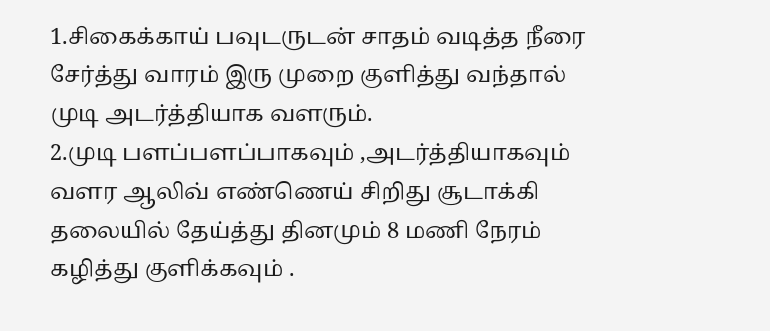1.சிகைக்காய் பவுடருடன் சாதம் வடித்த நீரை சேர்த்து வாரம் இரு முறை குளித்து வந்தால் முடி அடர்த்தியாக வளரும்.
2.முடி பளப்பளப்பாகவும் ,அடர்த்தியாகவும் வளர ஆலிவ் எண்ணெய் சிறிது சூடாக்கி தலையில் தேய்த்து தினமும் 8 மணி நேரம் கழித்து குளிக்கவும் .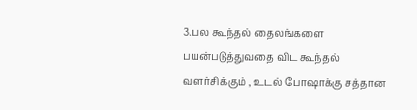3.பல கூந்தல் தைலங்களை பயன்படுத்துவதை விட கூந்தல் வளர்சிக்கும் , உடல் போஷாக்கு சத்தான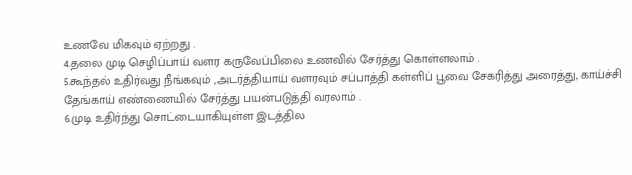உணவே மிகவும் ஏற்றது .
4.தலை முடி செழிப்பாய் வளர கருவேப்பிலை உணவில் சேர்த்து கொள்ளலாம் .
5.கூந்தல் உதிர்வது நீங்கவும் ,அடர்த்தியாய் வளரவும் சப்பாத்தி கள்ளிப் பூவை சேகரித்து அரைத்து, காய்ச்சி தேங்காய் எண்ணையில் சேர்த்து பயன்படுத்தி வரலாம் .
6.முடி உதிர்ந்து சொட்டையாகியுள்ள இடத்தில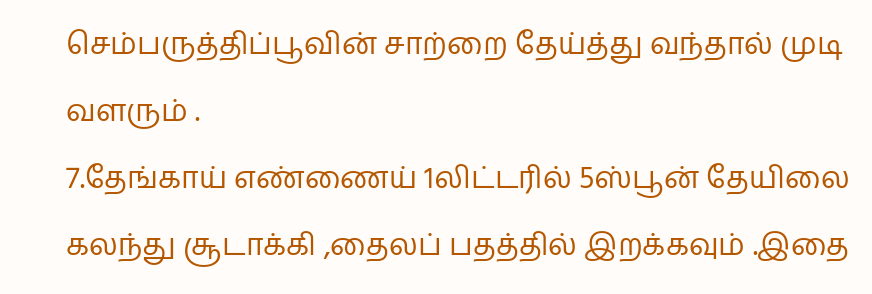செம்பருத்திப்பூவின் சாற்றை தேய்த்து வந்தால் முடி வளரும் .
7.தேங்காய் எண்ணைய் 1லிட்டரில் 5ஸ்பூன் தேயிலை கலந்து சூடாக்கி ,தைலப் பதத்தில் இறக்கவும் .இதை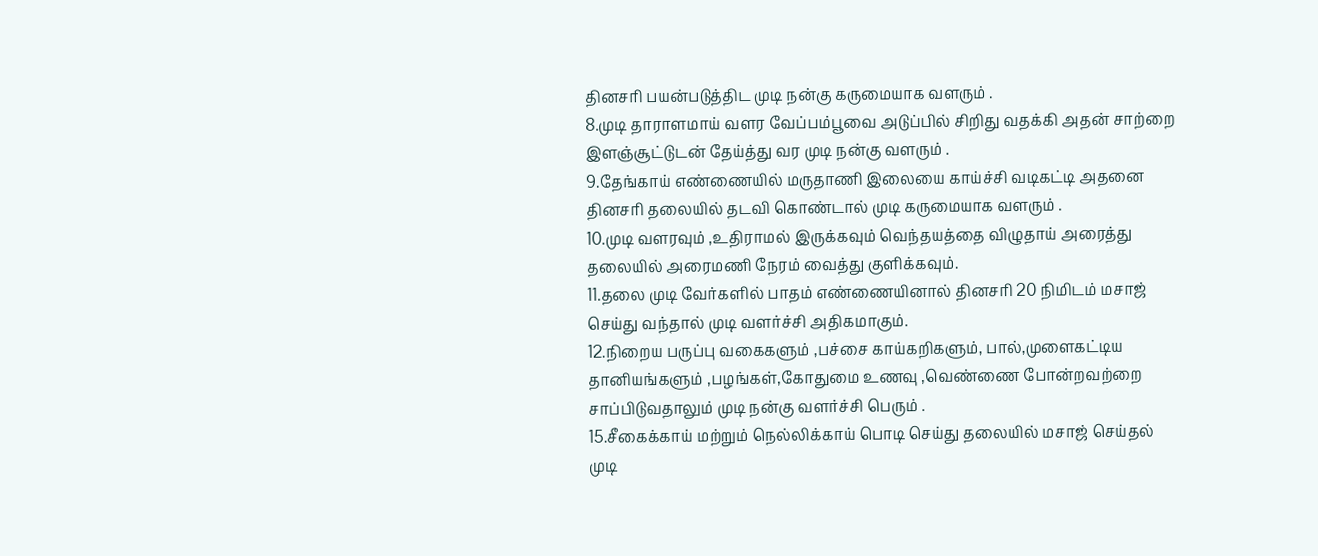தினசரி பயன்படுத்திட முடி நன்கு கருமையாக வளரும் .
8.முடி தாராளமாய் வளர வேப்பம்பூவை அடுப்பில் சிறிது வதக்கி அதன் சாற்றை இளஞ்சூட்டுடன் தேய்த்து வர முடி நன்கு வளரும் .
9.தேங்காய் எண்ணையில் மருதாணி இலையை காய்ச்சி வடிகட்டி அதனை தினசரி தலையில் தடவி கொண்டால் முடி கருமையாக வளரும் .
10.முடி வளரவும் ,உதிராமல் இருக்கவும் வெந்தயத்தை விழுதாய் அரைத்து தலையில் அரைமணி நேரம் வைத்து குளிக்கவும்.
11.தலை முடி வேர்களில் பாதம் எண்ணையினால் தினசரி 20 நிமிடம் மசாஜ் செய்து வந்தால் முடி வளர்ச்சி அதிகமாகும்.
12.நிறைய பருப்பு வகைகளும் ,பச்சை காய்கறிகளும், பால்,முளைகட்டிய தானியங்களும் ,பழங்கள்,கோதுமை உணவு ,வெண்ணை போன்றவற்றை சாப்பிடுவதாலும் முடி நன்கு வளர்ச்சி பெரும் .
15.சீகைக்காய் மற்றும் நெல்லிக்காய் பொடி செய்து தலையில் மசாஜ் செய்தல் முடி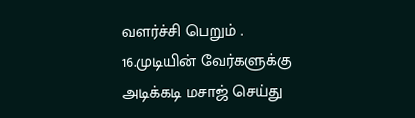வளர்ச்சி பெறும் .
16.முடியின் வேர்களுக்கு அடிக்கடி மசாஜ் செய்து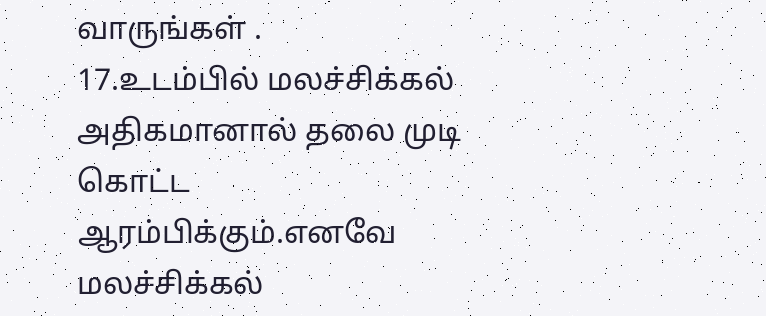வாருங்கள் .
17.உடம்பில் மலச்சிக்கல் அதிகமானால் தலை முடி கொட்ட ஆரம்பிக்கும்.எனவே மலச்சிக்கல்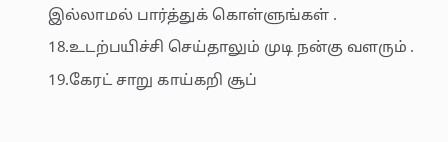இல்லாமல் பார்த்துக் கொள்ளுங்கள் .
18.உடற்பயிச்சி செய்தாலும் முடி நன்கு வளரும் .
19.கேரட் சாறு காய்கறி சூப்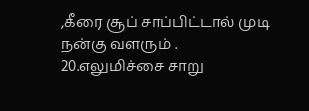,கீரை சூப் சாப்பிட்டால் முடி நன்கு வளரும் .
20.எலுமிச்சை சாறு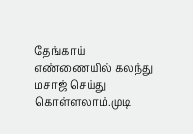தேங்காய் எண்ணையில் கலந்து மசாஜ் செய்து கொள்ளலாம்.முடி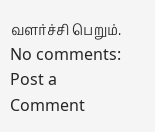வளர்ச்சி பெறும்.
No comments:
Post a Comment